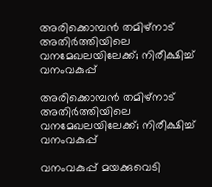അരിക്കൊമ്പൻ തമിഴ്നാട് അതിർത്തിയിലെ വനമേഖലയിലേക്ക്; നിരീക്ഷിച്ച് വനംവകുപ്പ്

അരിക്കൊമ്പൻ തമിഴ്നാട് അതിർത്തിയിലെ വനമേഖലയിലേക്ക്; നിരീക്ഷിച്ച് വനംവകുപ്പ്

വനംവകുപ്പ് മയക്കുവെടി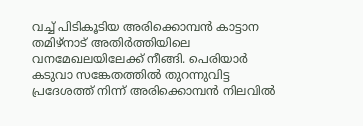വച്ച് പിടികൂടിയ അരിക്കൊമ്പൻ കാട്ടാന തമിഴ്നാട് അതിർത്തിയിലെ വനമേഖലയിലേക്ക് നീങ്ങി. പെരിയാർ കടുവാ സങ്കേതത്തിൽ തുറന്നുവിട്ട പ്രദേശത്ത് നിന്ന് അരിക്കൊമ്പൻ നിലവിൽ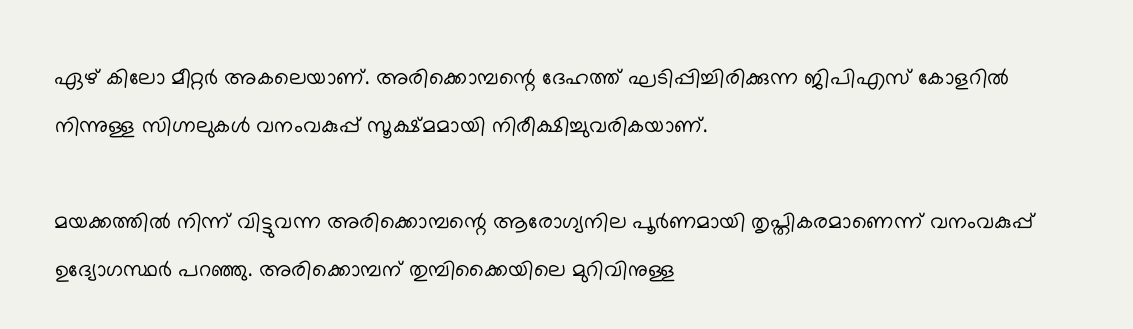ഏഴ് കിലോ മീറ്റർ അകലെയാണ്. അരിക്കൊമ്പന്റെ ദേഹത്ത് ഘടിപ്പിച്ചിരിക്കുന്ന ജിപിഎസ് കോളറിൽ നിന്നുള്ള സിഗ്നലുകൾ വനംവകുപ്പ് സൂക്ഷ്മമായി നിരീക്ഷിച്ചുവരികയാണ്.

മയക്കത്തിൽ നിന്ന് വിട്ടുവന്ന അരിക്കൊമ്പന്റെ ആരോഗ്യനില പൂർണമായി തൃപ്തികരമാണെന്ന് വനംവകുപ്പ് ഉദ്യോഗസ്ഥർ പറഞ്ഞു. അരിക്കൊമ്പന് തുമ്പിക്കൈയിലെ മുറിവിനുള്ള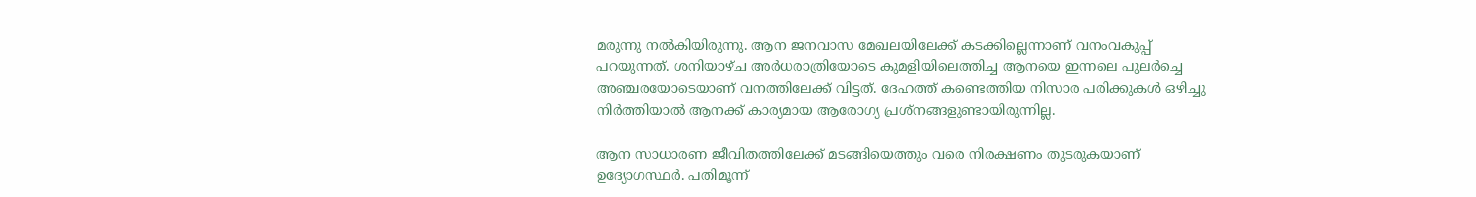മരുന്നു നൽകിയിരുന്നു. ആന ജനവാസ മേഖലയിലേക്ക് കടക്കില്ലെന്നാണ് വനംവകുപ്പ് പറയുന്നത്. ശനിയാഴ്ച അർധരാത്രിയോടെ കുമളിയിലെത്തിച്ച ആനയെ ഇന്നലെ പുലർച്ചെ അഞ്ചരയോടെയാണ് വനത്തിലേക്ക് വിട്ടത്. ദേഹത്ത് കണ്ടെത്തിയ നിസാര പരിക്കുകൾ ഒഴിച്ചു നിർത്തിയാൽ ആനക്ക് കാര്യമായ ആരോഗ്യ പ്രശ്‌നങ്ങളുണ്ടായിരുന്നില്ല.

ആന സാധാരണ ജീവിതത്തിലേക്ക് മടങ്ങിയെത്തും വരെ നിരക്ഷണം തുടരുകയാണ് ഉദ്യോഗസ്ഥർ. പതിമൂന്ന്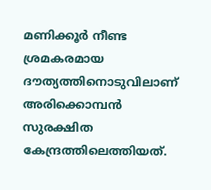മണിക്കൂർ നീണ്ട ശ്രമകരമായ ദൗത്യത്തിനൊടുവിലാണ് അരിക്കൊമ്പൻ സുരക്ഷിത കേന്ദ്രത്തിലെത്തിയത്.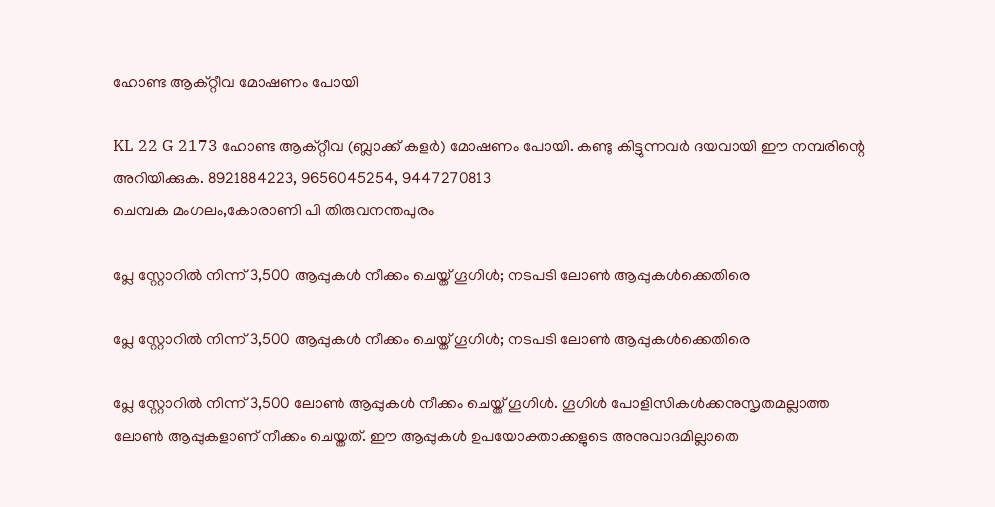ഹോണ്ട ആക്റ്റീവ മോഷണം പോയി

KL 22 G 2173 ഹോണ്ട ആക്റ്റീവ (ബ്ലാക്ക് കളർ) മോഷണം പോയി. കണ്ടു കിട്ടുന്നവർ ദയവായി ഈ നമ്പരിന്റെ അറിയിക്കുക. 8921884223, 9656045254, 9447270813
ചെമ്പക മംഗലം,കോരാണി പി തിരുവനന്തപുരം

പ്ലേ സ്റ്റോറിൽ നിന്ന് 3,500 ആപ്പുകൾ നീക്കം ചെയ്ത് ഗൂഗിൾ; നടപടി ലോൺ ആപ്പുകൾക്കെതിരെ

പ്ലേ സ്റ്റോറിൽ നിന്ന് 3,500 ആപ്പുകൾ നീക്കം ചെയ്ത് ഗൂഗിൾ; നടപടി ലോൺ ആപ്പുകൾക്കെതിരെ

പ്ലേ സ്റ്റോറിൽ നിന്ന് 3,500 ലോൺ ആപ്പുകൾ നീക്കം ചെയ്ത് ഗൂഗിൾ. ഗൂഗിൾ പോളിസികൾക്കനുസൃതമല്ലാത്ത ലോൺ ആപ്പുകളാണ് നീക്കം ചെയ്തത്. ഈ ആപ്പുകൾ ഉപയോക്താക്കളുടെ അനുവാദമില്ലാതെ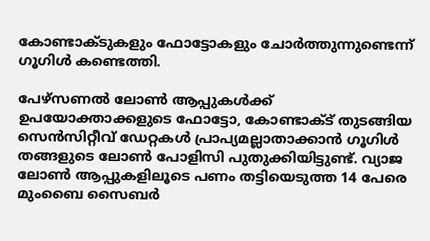കോണ്ടാക്ടുകളും ഫോട്ടോകളും ചോർത്തുന്നുണ്ടെന്ന് ഗൂഗിൾ കണ്ടെത്തി.

പേഴ്‌സണൽ ലോൺ ആപ്പുകൾക്ക് ഉപയോക്താക്കളുടെ ഫോട്ടോ, കോണ്ടാക്ട് തുടങ്ങിയ സെൻസിറ്റീവ് ഡേറ്റകൾ പ്രാപ്യമല്ലാതാക്കാൻ ഗൂഗിൾ തങ്ങളുടെ ലോൺ പോളിസി പുതുക്കിയിട്ടുണ്ട്. വ്യാജ ലോൺ ആപ്പുകളിലൂടെ പണം തട്ടിയെടുത്ത 14 പേരെ മുംബൈ സൈബർ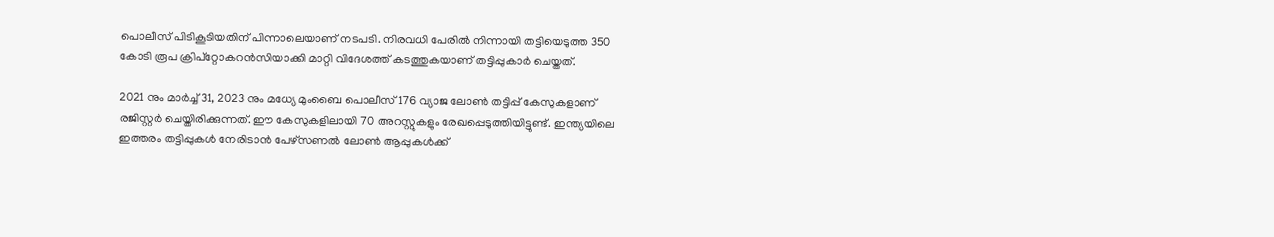പൊലീസ് പിടികൂടിയതിന് പിന്നാലെയാണ് നടപടി. നിരവധി പേരിൽ നിന്നായി തട്ടിയെടുത്ത 350 കോടി രൂപ ക്രിപ്‌റ്റോകറൻസിയാക്കി മാറ്റി വിദേശത്ത് കടത്തുകയാണ് തട്ടിപ്പുകാർ ചെയ്തത്.

2021 നും മാർച്ച് 31, 2023 നും മധ്യേ മുംബൈ പൊലീസ് 176 വ്യാജ ലോൺ തട്ടിപ്പ് കേസുകളാണ് രജിസ്റ്റർ ചെയ്തിരിക്കുന്നത്. ഈ കേസുകളിലായി 70 അറസ്റ്റുകളും രേഖപ്പെടുത്തിയിട്ടുണ്ട്. ഇന്ത്യയിലെ ഇത്തരം തട്ടിപ്പുകൾ നേരിടാൻ പേഴ്‌സണൽ ലോൺ ആപ്പുകൾക്ക്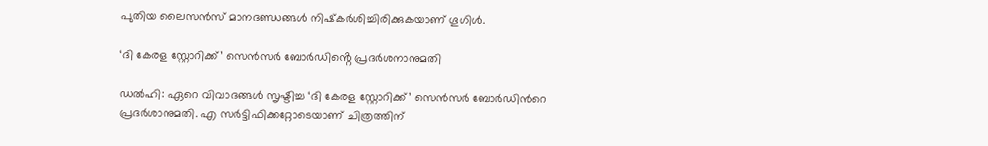പുതിയ ലൈസൻസ് മാനദണ്ഡങ്ങൾ നിഷ്‌കർശിച്ചിരിക്കുകയാണ് ഗൂഗിൾ.

‘ദി കേരള സ്റ്റോറിക്ക്’ സെൻസർ ബോർഡിൻ്റെ പ്രദർശനാനുമതി

ഡൽഹി: ഏറെ വിവാദങ്ങള്‍ സൃഷ്ടിച്ച ‘ദി കേരള സ്റ്റോറിക്ക്’ സെന്‍സര്‍ ബോര്‍ഡിന്‍റെ പ്രദര്‍ശാനുമതി. എ സര്‍ട്ടിഫിക്കറ്റോടെയാണ് ചിത്രത്തിന്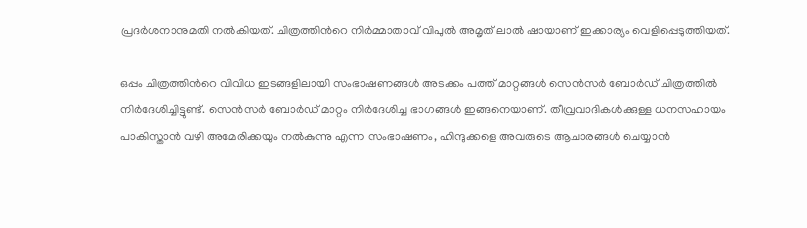പ്രദര്‍ശനാനുമതി നല്‍കിയത്. ചിത്രത്തിന്‍റെ നിര്‍മ്മാതാവ് വിപുല്‍ അമൃത് ലാല്‍ ഷായാണ് ഇക്കാര്യം വെളിപ്പെടുത്തിയത്.

ഒപ്പം ചിത്രത്തിന്‍റെ വിവിധ ഇടങ്ങളിലായി സംഭാഷണങ്ങള്‍ അടക്കം പത്ത് മാറ്റങ്ങള്‍ സെന്‍സര്‍ ബോര്‍ഡ് ചിത്രത്തില്‍ നിര്‍ദേശിച്ചിട്ടുണ്ട്. സെന്‍സര്‍ ബോര്‍ഡ് മാറ്റം നിര്‍ദേശിച്ച ഭാഗങ്ങള്‍ ഇങ്ങനെയാണ്. തീവ്രവാദികള്‍ക്കുള്ള ധനസഹായം പാകിസ്താന്‍ വഴി അമേരിക്കയും നല്‍കുന്നു എന്ന സംഭാഷണം, ഹിന്ദുക്കളെ അവരുടെ ആചാരങ്ങള്‍ ചെയ്യാന്‍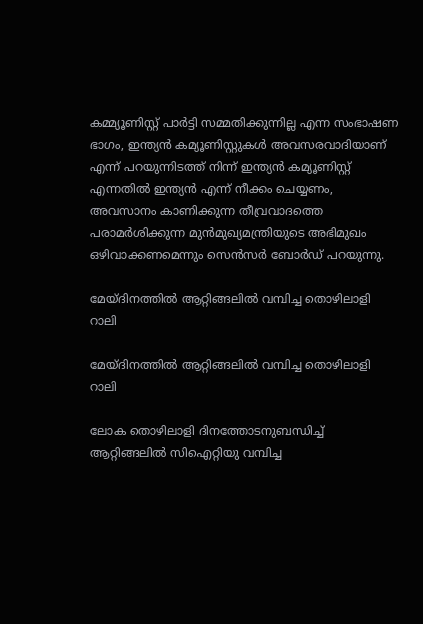കമ്മ്യൂണിസ്റ്റ് പാര്‍ട്ടി സമ്മതിക്കുന്നില്ല എന്ന സംഭാഷണ ഭാഗം, ഇന്ത്യന്‍ കമ്യൂണിസ്റ്റുകള്‍ അവസരവാദിയാണ് എന്ന് പറയുന്നിടത്ത് നിന്ന് ഇന്ത്യന്‍ കമ്യൂണിസ്റ്റ് എന്നതില്‍ ഇന്ത്യന്‍ എന്ന് നീക്കം ചെയ്യണം, അവസാനം കാണിക്കുന്ന തീവ്രവാദത്തെ പരാമര്‍ശിക്കുന്ന മുന്‍മുഖ്യമന്ത്രിയുടെ അഭിമുഖം ഒഴിവാക്കണമെന്നും സെന്‍സര്‍ ബോര്‍ഡ് പറയുന്നു.

മേയ്ദിനത്തിൽ ആറ്റിങ്ങലിൽ വമ്പിച്ച തൊഴിലാളി റാലി

മേയ്ദിനത്തിൽ ആറ്റിങ്ങലിൽ വമ്പിച്ച തൊഴിലാളി റാലി

ലോക തൊഴിലാളി ദിനത്തോടനുബന്ധിച്ച് ആറ്റിങ്ങലിൽ സിഐറ്റിയു വമ്പിച്ച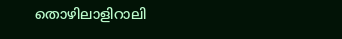തൊഴിലാളിറാലി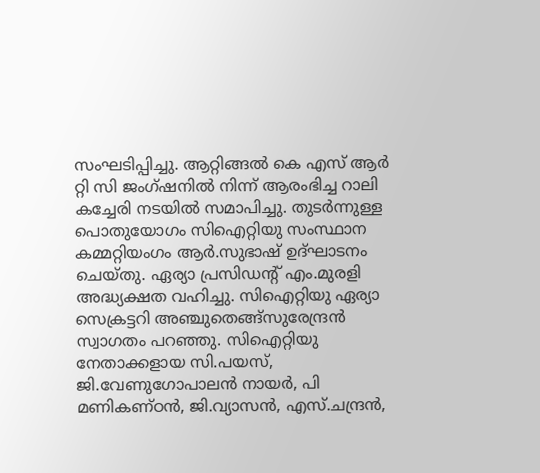സംഘടിപ്പിച്ചു. ആറ്റിങ്ങൽ കെ എസ് ആർ റ്റി സി ജംഗ്ഷനിൽ നിന്ന് ആരംഭിച്ച റാലി കച്ചേരി നടയിൽ സമാപിച്ചു. തുടർന്നുള്ള പൊതുയോഗം സിഐറ്റിയു സംസ്ഥാന കമ്മറ്റിയംഗം ആർ.സുഭാഷ് ഉദ്ഘാടനം ചെയ്തു. ഏര്യാ പ്രസിഡൻ്റ് എം.മുരളി അദ്ധ്യക്ഷത വഹിച്ചു. സിഐറ്റിയു ഏര്യാ സെക്രട്ടറി അഞ്ചുതെങ്ങ്സുരേന്ദ്രൻ സ്വാഗതം പറഞ്ഞു. സിഐറ്റിയു നേതാക്കളായ സി.പയസ്, ജി.വേണുഗോപാലൻ നായർ, പി മണികണ്ഠൻ, ജി.വ്യാസൻ, എസ്.ചന്ദ്രൻ,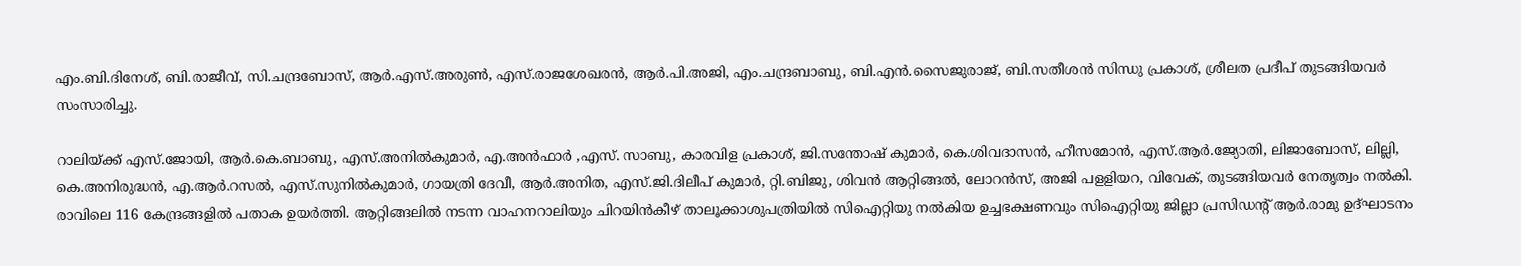എം.ബി.ദിനേശ്, ബി.രാജീവ്, സി.ചന്ദ്രബോസ്, ആർ.എസ്.അരുൺ, എസ്.രാജശേഖരൻ, ആർ.പി.അജി, എം.ചന്ദ്രബാബു, ബി.എൻ.സൈജുരാജ്, ബി.സതീശൻ സിന്ധു പ്രകാശ്, ശ്രീലത പ്രദീപ് തുടങ്ങിയവർ സംസാരിച്ചു.

റാലിയ്ക്ക് എസ്.ജോയി, ആർ.കെ.ബാബു, എസ്.അനിൽകുമാർ, എ.അൻഫാർ ,എസ്. സാബു, കാരവിള പ്രകാശ്, ജി.സന്തോഷ് കുമാർ, കെ.ശിവദാസൻ, ഹീസമോൻ, എസ്.ആർ.ജ്യോതി, ലിജാബോസ്, ലില്ലി, കെ.അനിരുദ്ധൻ, എ.ആർ.റസൽ, എസ്.സുനിൽകുമാർ, ഗായത്രി ദേവീ, ആർ.അനിത, എസ്.ജി.ദിലീപ് കുമാർ, റ്റി.ബിജു, ശിവൻ ആറ്റിങ്ങൽ, ലോറൻസ്, അജി പളളിയറ, വിവേക്, തുടങ്ങിയവർ നേതൃത്വം നൽകി. രാവിലെ 116 കേന്ദ്രങ്ങളിൽ പതാക ഉയർത്തി. ആറ്റിങ്ങലിൽ നടന്ന വാഹനറാലിയും ചിറയിൻകീഴ് താലൂക്കാശുപത്രിയിൽ സിഐറ്റിയു നൽകിയ ഉച്ചഭക്ഷണവും സിഐറ്റിയു ജില്ലാ പ്രസിഡൻ്റ് ആർ.രാമു ഉദ്ഘാടനം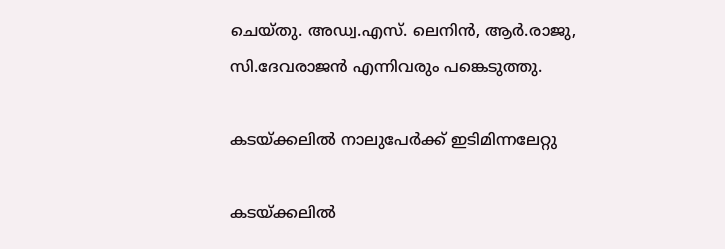ചെയ്തു. അഡ്വ.എസ്. ലെനിൻ, ആർ.രാജു, സി.ദേവരാജൻ എന്നിവരും പങ്കെടുത്തു.

കടയ്ക്കലിൽ നാലുപേർക്ക് ഇടിമിന്നലേറ്റു

കടയ്ക്കലിൽ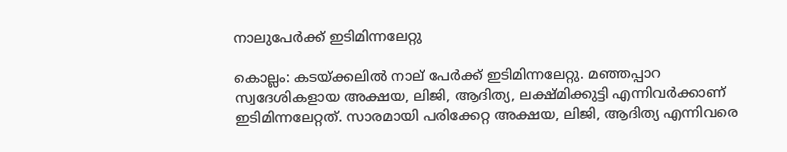നാലുപേർക്ക് ഇടിമിന്നലേറ്റു

കൊല്ലം: കടയ്ക്കലിൽ നാല് പേർക്ക് ഇടിമിന്നലേറ്റു. മഞ്ഞപ്പാറ സ്വദേശികളായ അക്ഷയ, ലിജി, ആദിത്യ, ലക്ഷ്മിക്കുട്ടി എന്നിവർക്കാണ് ഇടിമിന്നലേറ്റത്. സാരമായി പരിക്കേറ്റ അക്ഷയ, ലിജി, ആദിത്യ എന്നിവരെ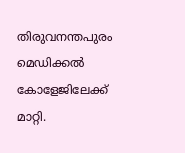തിരുവനന്തപുരം മെഡിക്കൽ കോളേജിലേക്ക് മാറ്റി.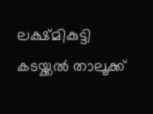ലക്ഷ്മികുട്ടി കടയ്ക്കൽ താലൂക്ക്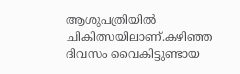ആശുപത്രിയിൽ ചികിത്സയിലാണ്.കഴിഞ്ഞ ദിവസം വൈകിട്ടുണ്ടായ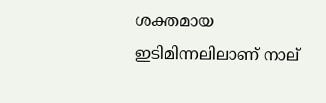ശക്തമായ ഇടിമിന്നലിലാണ് നാല്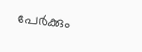പേർക്കും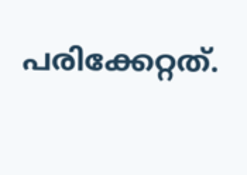പരിക്കേറ്റത്.